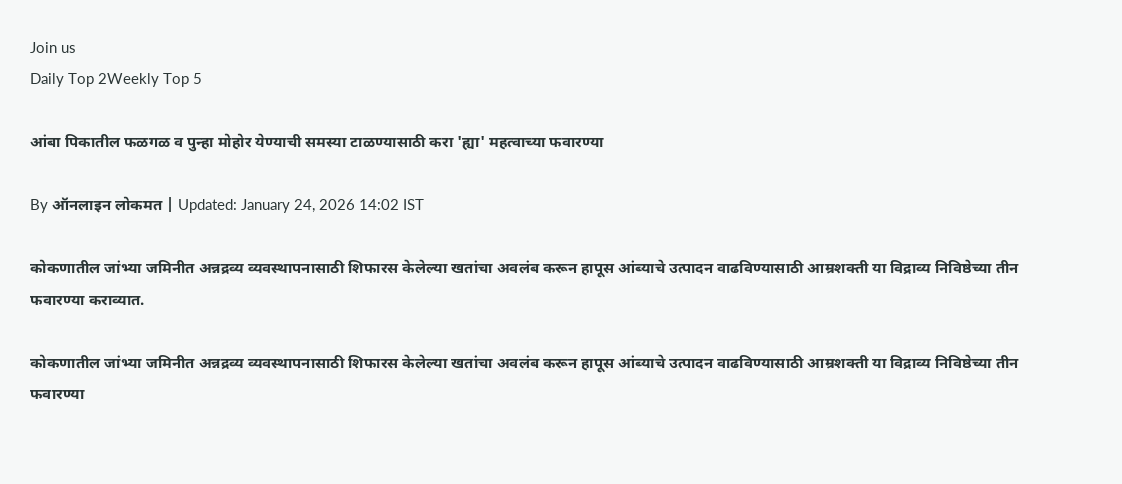Join us
Daily Top 2Weekly Top 5

आंबा पिकातील फळगळ व पुन्हा मोहोर येण्याची समस्या टाळण्यासाठी करा 'ह्या' महत्वाच्या फवारण्या

By ऑनलाइन लोकमत | Updated: January 24, 2026 14:02 IST

कोकणातील जांभ्या जमिनीत अन्नद्रव्य व्यवस्थापनासाठी शिफारस केलेल्या खतांचा अवलंब करून हापूस आंब्याचे उत्पादन वाढविण्यासाठी आम्रशक्ती या विद्राव्य निविष्ठेच्या तीन फवारण्या कराव्यात.

कोकणातील जांभ्या जमिनीत अन्नद्रव्य व्यवस्थापनासाठी शिफारस केलेल्या खतांचा अवलंब करून हापूस आंब्याचे उत्पादन वाढविण्यासाठी आम्रशक्ती या विद्राव्य निविष्ठेच्या तीन फवारण्या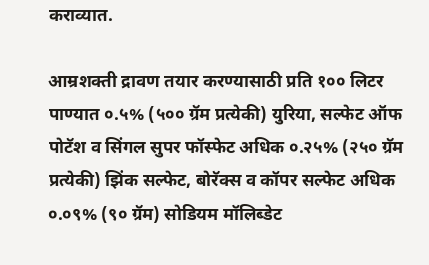कराव्यात.

आम्रशक्ती द्रावण तयार करण्यासाठी प्रति १०० लिटर पाण्यात ०.५% (५०० ग्रॅम प्रत्येकी) युरिया, सल्फेट ऑफ पोटॅश व सिंगल सुपर फॉस्फेट अधिक ०.२५% (२५० ग्रॅम प्रत्येकी) झिंक सल्फेट, बोरॅक्स व कॉपर सल्फेट अधिक ०.०९% (९० ग्रॅम) सोडियम मॉलिब्डेट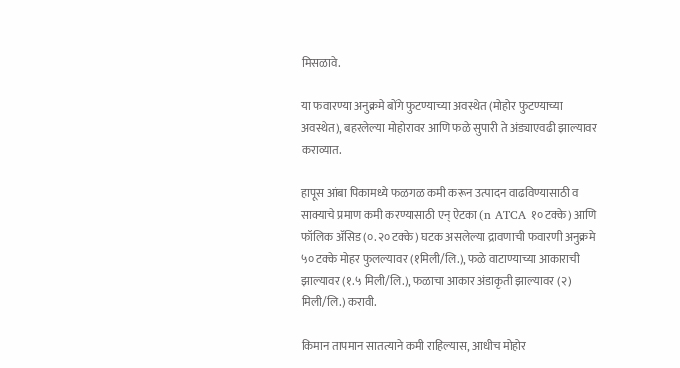मिसळावे.

या फवारण्या अनुक्रमे बोंगे फुटण्याच्या अवस्थेत (मोहोर फुटण्याच्या अवस्थेत), बहरलेल्या मोहोरावर आणि फळे सुपारी ते अंड्याएवढी झाल्यावर कराव्यात.

हापूस आंबा पिकामध्ये फळगळ कमी करून उत्पादन वाढविण्यासाठी व साक्याचे प्रमाण कमी करण्यासाठी एन् ऐटका (n ATCA १० टक्के) आणि फॉलिक अ‍ॅसिड (०.२० टक्के) घटक असलेल्या द्रावणाची फवारणी अनुक्रमे ५० टक्के मोहर फुलल्यावर (१मिली/लि.), फळे वाटाण्याच्या आकाराची झाल्यावर (१.५ मिली/लि.), फळाचा आकार अंडाकृती झाल्यावर (२) मिली/लि.) करावी.

किमान तापमान सातत्याने कमी राहिल्यास, आधीच मोहोर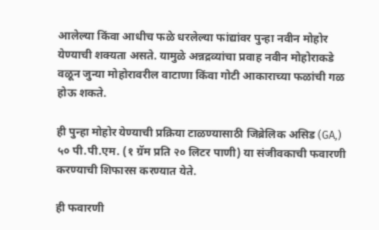आलेल्या किंवा आधीच फळे धरलेल्या फां‌द्यांवर पुन्हा नवीन मोहोर येण्याची शक्यता असते. यामुळे अन्नद्रव्यांचा प्रवाह नवीन मोहोराकडे वळून जुन्या मोहोरावरील वाटाणा किंवा गोटी आकाराच्या फळांची गळ होऊ शकते.

ही पुन्हा मोहोर येण्याची प्रक्रिया टाळण्यासाठी जिब्रेलिक असिड (GA,) ५० पी.पी.एम. (१ ग्रॅम प्रति २० लिटर पाणी) या संजीवकाची फवारणी करण्याची शिफारस करण्यात येते.

ही फवारणी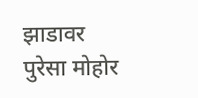झाडावर पुरेसा मोहोर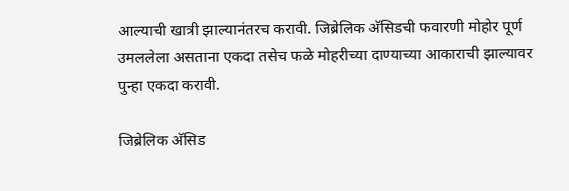आल्याची खात्री झाल्यानंतरच करावी. जिब्रेलिक अ‍ॅसिडची फवारणी मोहोर पूर्ण उमललेला असताना एकदा तसेच फळे मोहरीच्या दाण्याच्या आकाराची झाल्यावर पुन्हा एकदा करावी.

जिब्रेलिक अ‍ॅसिड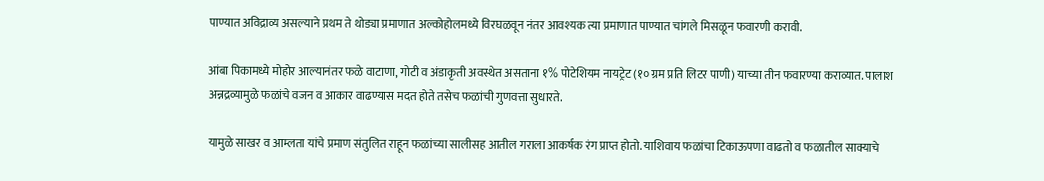पाण्यात अविद्राव्य असल्याने प्रथम ते थोड्या प्रमाणात अल्कोहोलमध्ये विरघळवून नंतर आवश्यक त्या प्रमाणात पाण्यात चांगले मिसळून फवारणी करावी.

आंबा पिकामध्ये मोहोर आल्यानंतर फळे वाटाणा, गोटी व अंडाकृती अवस्थेत असताना १% पोटेशियम नायट्रेट (१० ग्रम प्रति लिटर पाणी) याच्या तीन फवारण्या कराव्यात. पालाश अन्नद्रव्यामुळे फळांचे वजन व आकार वाढण्यास मदत होते तसेच फळांची गुणवत्ता सुधारते.

यामुळे साखर व आम्लता यांचे प्रमाण संतुलित राहून फळांच्या सालीसह आतील गराला आकर्षक रंग प्राप्त होतो. याशिवाय फळांचा टिकाऊपणा वाढतो व फळातील साक्याचे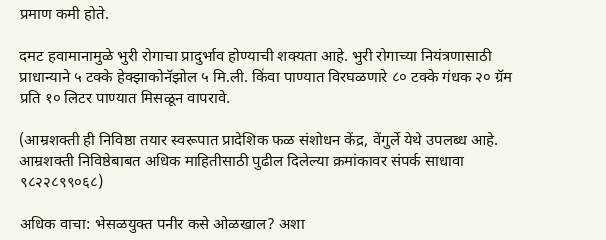प्रमाण कमी होते.

दमट हवामानामुळे भुरी रोगाचा प्रादुर्भाव होण्याची शक्यता आहे. भुरी रोगाच्या नियंत्रणासाठी प्राधान्याने ५ टक्के हेक्झाकोनॅझोल ५ मि.ली. किंवा पाण्यात विरघळणारे ८० टक्के गंधक २० ग्रॅम प्रति १० लिटर पाण्यात मिसळून वापरावे.

(आम्रशक्ती ही निविष्ठा तयार स्वरूपात प्रादेशिक फळ संशोधन केंद्र, वेंगुर्ले येथे उपलब्ध आहे. आम्रशक्ती निविष्ठेबाबत अधिक माहितीसाठी पुढील दिलेल्या क्रमांकावर संपर्क साधावा ९८२२८९९०६८)

अधिक वाचा: भेसळयुक्त पनीर कसे ओळखाल? अशा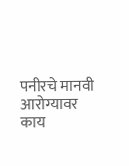पनीरचे मानवी आरोग्यावर काय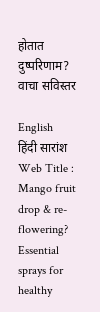होतात दुष्परिणाम? वाचा सविस्तर

English
हिंदी सारांश
Web Title : Mango fruit drop & re-flowering? Essential sprays for healthy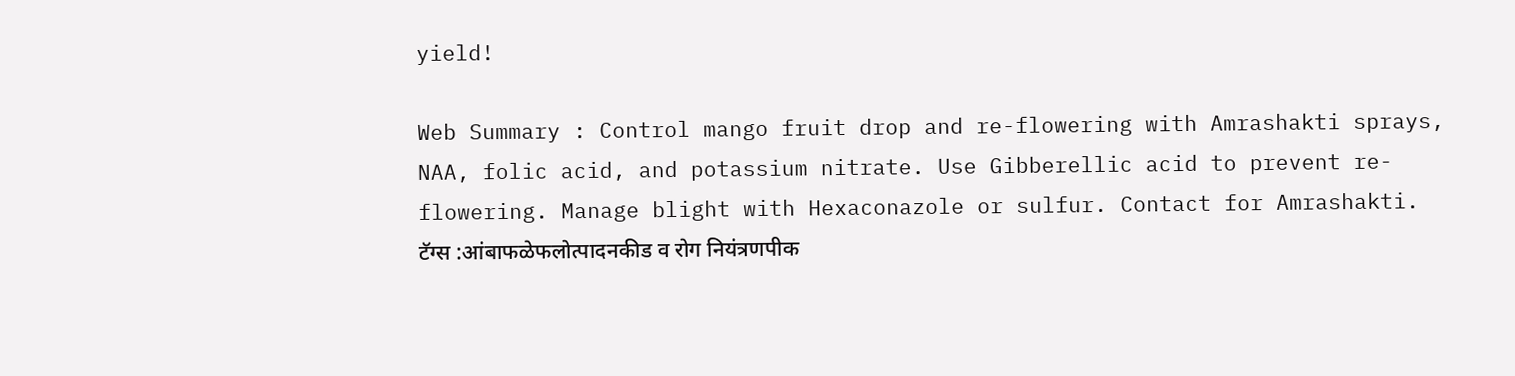yield!

Web Summary : Control mango fruit drop and re-flowering with Amrashakti sprays, NAA, folic acid, and potassium nitrate. Use Gibberellic acid to prevent re-flowering. Manage blight with Hexaconazole or sulfur. Contact for Amrashakti.
टॅग्स :आंबाफळेफलोत्पादनकीड व रोग नियंत्रणपीक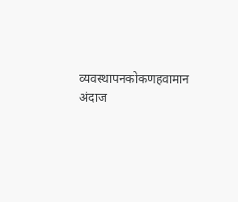व्यवस्थापनकोकणहवामान अंदाज